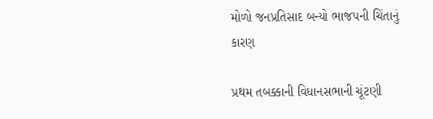મોળો જનપ્રતિસાદ બન્યો ભાજપની ચિંતાનું કારણ

પ્રથમ તબક્કાની વિધાનસભાની ચૂંટણી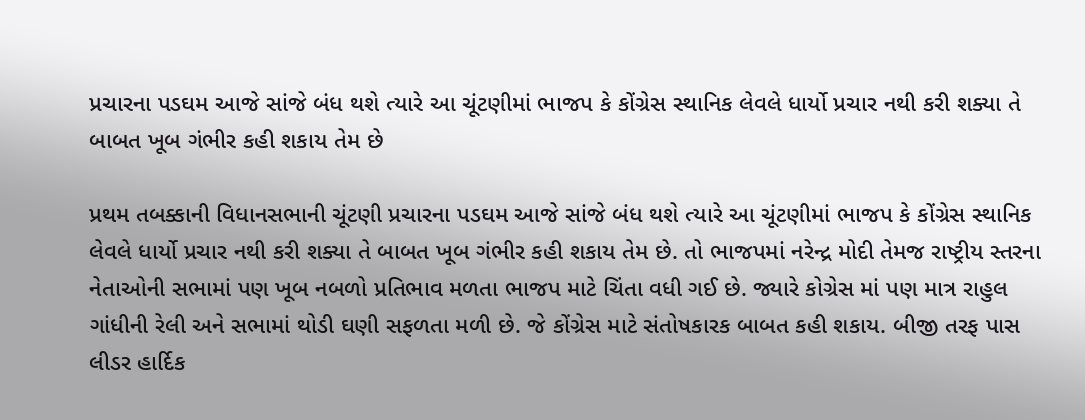પ્રચારના પડઘમ આજે સાંજે બંધ થશે ત્યારે આ ચૂંટણીમાં ભાજપ કે કોંગ્રેસ સ્થાનિક લેવલે ધાર્યો પ્રચાર નથી કરી શક્યા તે બાબત ખૂબ ગંભીર કહી શકાય તેમ છે

પ્રથમ તબક્કાની વિધાનસભાની ચૂંટણી પ્રચારના પડઘમ આજે સાંજે બંધ થશે ત્યારે આ ચૂંટણીમાં ભાજપ કે કોંગ્રેસ સ્થાનિક લેવલે ધાર્યો પ્રચાર નથી કરી શક્યા તે બાબત ખૂબ ગંભીર કહી શકાય તેમ છે. તો ભાજપમાં નરેન્દ્ર મોદી તેમજ રાષ્ટ્રીય સ્તરના નેતાઓની સભામાં પણ ખૂબ નબળો પ્રતિભાવ મળતા ભાજપ માટે ચિંતા વધી ગઈ છે. જ્યારે કોગ્રેસ માં પણ માત્ર રાહુલ ગાંધીની રેલી અને સભામાં થોડી ઘણી સફળતા મળી છે. જે કોંગ્રેસ માટે સંતોષકારક બાબત કહી શકાય. બીજી તરફ પાસ લીડર હાર્દિક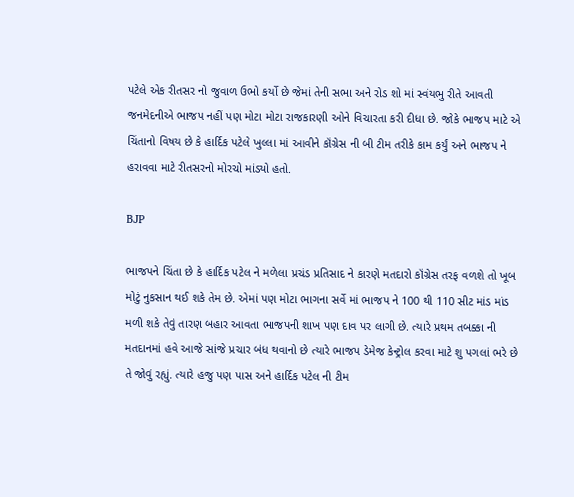પટેલે એક રીતસર નો જુવાળ ઉભો કર્યો છે જેમાં તેની સભા અને રોડ શો માં સ્વંયભુ રીતે આવતી જનમેદનીએ ભાજપ નહીં પણ મોટા મોટા રાજકારણી ઓને વિચારતા કરી દીધા છે. જોકે ભાજપ માટે એ ચિંતાનો વિષય છે કે હાર્દિક પટેલે ખુલ્લા માં આવીને કૉંગ્રેસ ની બી ટીમ તરીકે કામ કર્યું અને ભાજપ ને હરાવવા માટે રીતસરનો મોરચો માંડ્યો હતો.

BJP

ભાજપને ચિંતા છે કે હાર્દિક પટેલ ને મળેલા પ્રચંડ પ્રતિસાદ ને કારણે મતદારો કૉંગ્રેસ તરફ વળશે તો ખૂબ મોટું નુકસાન થઈ શકે તેમ છે. એમાં પણ મોટા ભાગના સર્વે માં ભાજપ ને 100 થી 110 સીટ માંડ માંડ મળી શકે તેવું તારણ બહાર આવતા ભાજપની શાખ પણ દાવ પર લાગી છે. ત્યારે પ્રથમ તબક્કા ની મતદાનમાં હવે આજે સાંજે પ્રચાર બંધ થવાનો છે ત્યારે ભાજપ ડેમેજ કેન્ટ્રોલ કરવા માટે શુ પગલાં ભરે છે તે જોવું રહ્યું. ત્યારે હજુ પણ પાસ અને હાર્દિક પટેલ ની ટીમ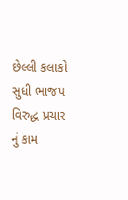છેલ્લી કલાકો સુધી ભાજપ વિરુદ્ધ પ્રચાર નું કામ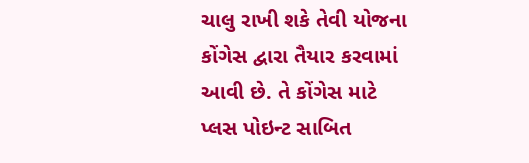ચાલુ રાખી શકે તેવી યોજના કોંગેસ દ્વારા તૈયાર કરવામાં આવી છે. તે કોંગેસ માટે પ્લસ પોઇન્ટ સાબિત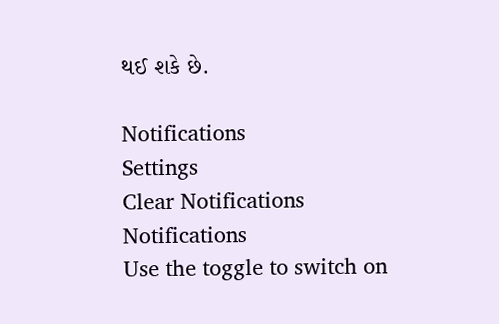થઈ શકે છે.

Notifications
Settings
Clear Notifications
Notifications
Use the toggle to switch on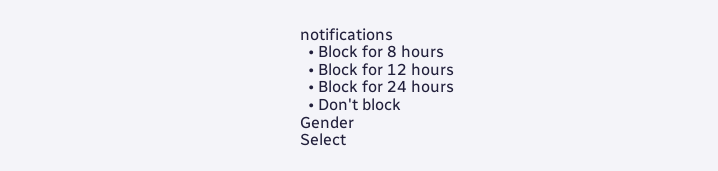notifications
  • Block for 8 hours
  • Block for 12 hours
  • Block for 24 hours
  • Don't block
Gender
Select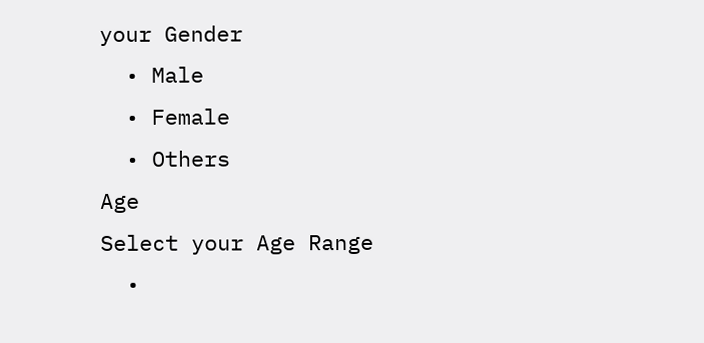your Gender
  • Male
  • Female
  • Others
Age
Select your Age Range
  •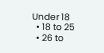Under 18
  • 18 to 25
  • 26 to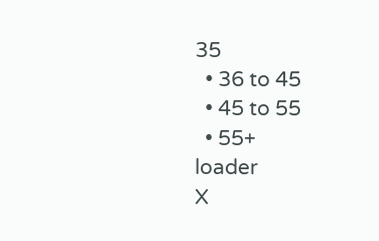35
  • 36 to 45
  • 45 to 55
  • 55+
loader
X